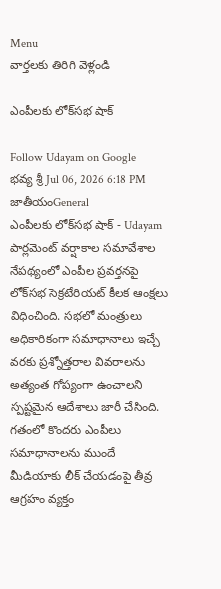Menu
వార్తలకు తిరిగి వెళ్లండి

ఎంపీలకు లోక్‌సభ షాక్

Follow Udayam on Google
భవ్య శ్రీ Jul 06, 2026 6:18 PM జాతీయంGeneral
ఎంపీలకు లోక్‌సభ షాక్ - Udayam
పార్లమెంట్ వర్షాకాల సమావేశాల నేపథ్యంలో ఎంపీల ప్రవర్తనపై లోక్‌సభ సెక్రటేరియట్ కీలక ఆంక్షలు విధించింది. సభలో మంత్రులు అధికారికంగా సమాధానాలు ఇచ్చే వరకు ప్రశ్నోత్తరాల వివరాలను అత్యంత గోప్యంగా ఉంచాలని స్పష్టమైన ఆదేశాలు జారీ చేసింది. గతంలో కొందరు ఎంపీలు సమాధానాలను ముందే మీడియాకు లీక్ చేయడంపై తీవ్ర ఆగ్రహం వ్యక్తం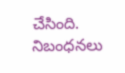చేసింది. నిబంధనలు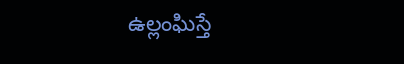ఉల్లంఘిస్తే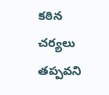కఠిన చర్యలు తప్పవని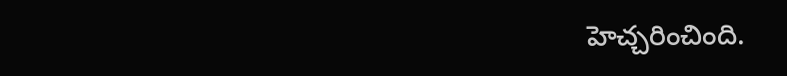హెచ్చరించింది.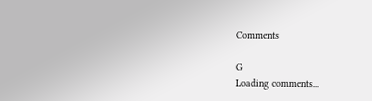Comments

G
Loading comments...